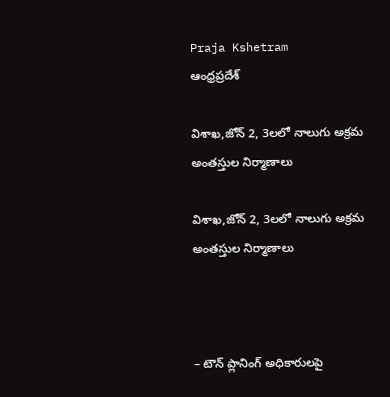Praja Kshetram
ఆంధ్రప్రదేశ్

విశాఖ,జోన్ 2, 3లలో నాలుగు అక్రమ అంతస్తుల నిర్మాణాలు

విశాఖ,జోన్ 2, 3లలో నాలుగు అక్రమ అంతస్తుల నిర్మాణాలు



– టౌన్ ప్లానింగ్ అధికారులపై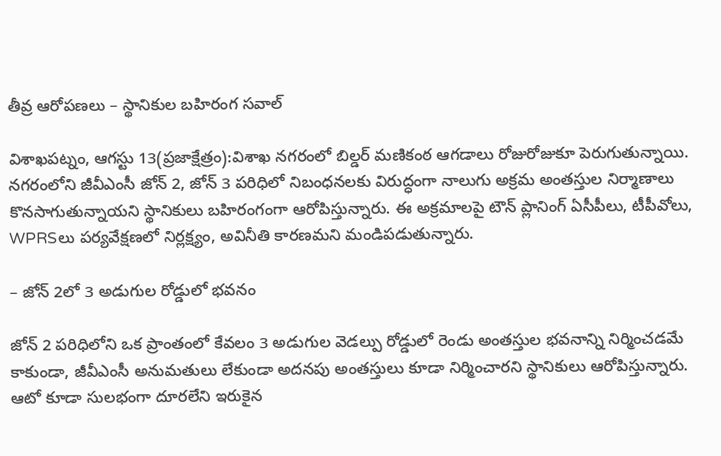తీవ్ర ఆరోపణలు – స్థానికుల బహిరంగ సవాల్

విశాఖపట్నం, ఆగస్టు 13(ప్రజాక్షేత్రం):విశాఖ నగరంలో బిల్డర్ మణికంఠ ఆగడాలు రోజురోజుకూ పెరుగుతున్నాయి. నగరంలోని జీవీఎంసీ జోన్ 2, జోన్ 3 పరిధిలో నిబంధనలకు విరుద్ధంగా నాలుగు అక్రమ అంతస్తుల నిర్మాణాలు కొనసాగుతున్నాయని స్థానికులు బహిరంగంగా ఆరోపిస్తున్నారు. ఈ అక్రమాలపై టౌన్ ప్లానింగ్ ఏసీపీలు, టీపీవోలు, WPRSలు పర్యవేక్షణలో నిర్లక్ష్యం, అవినీతి కారణమని మండిపడుతున్నారు.

– జోన్ 2లో 3 అడుగుల రోడ్డులో భవనం

జోన్ 2 పరిధిలోని ఒక ప్రాంతంలో కేవలం 3 అడుగుల వెడల్పు రోడ్డులో రెండు అంతస్తుల భవనాన్ని నిర్మించడమే కాకుండా, జీవీఎంసీ అనుమతులు లేకుండా అదనపు అంతస్తులు కూడా నిర్మించారని స్థానికులు ఆరోపిస్తున్నారు. ఆటో కూడా సులభంగా దూరలేని ఇరుకైన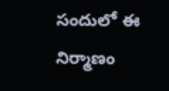సందులో ఈ నిర్మాణం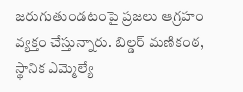జరుగుతుండటంపై ప్రజలు ఆగ్రహం వ్యక్తం చేస్తున్నారు. బిల్డర్ మణికంఠ, స్థానిక ఎమ్మెల్యే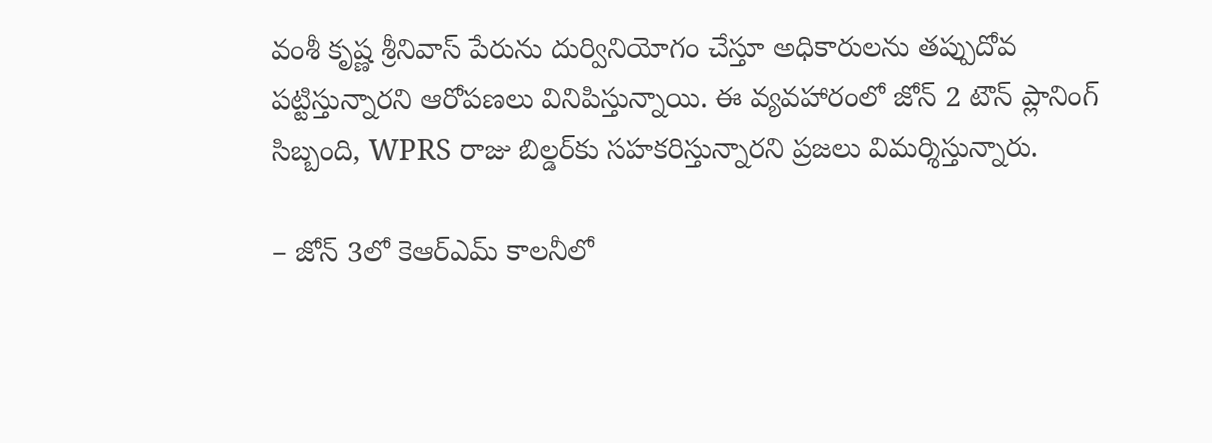వంశీ కృష్ణ శ్రీనివాస్ పేరును దుర్వినియోగం చేస్తూ అధికారులను తప్పుదోవ పట్టిస్తున్నారని ఆరోపణలు వినిపిస్తున్నాయి. ఈ వ్యవహారంలో జోన్ 2 టౌన్ ప్లానింగ్ సిబ్బంది, WPRS రాజు బిల్డర్‌కు సహకరిస్తున్నారని ప్రజలు విమర్శిస్తున్నారు.

– జోన్ 3లో కెఆర్ఎమ్ కాలనీలో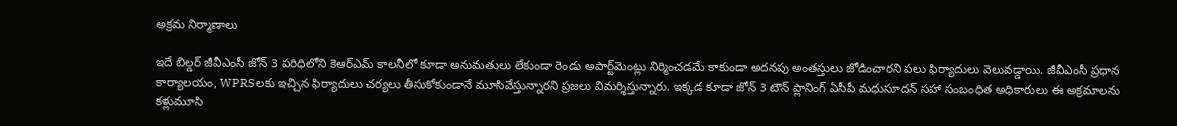అక్రమ నిర్మాణాలు

ఇదే బిల్డర్ జీవీఎంసీ జోన్ 3 పరిధిలోని కెఆర్ఎమ్ కాలనీలో కూడా అనుమతులు లేకుండా రెండు అపార్ట్‌మెంట్లు నిర్మించడమే కాకుండా అదనపు అంతస్తులు జోడించారని పలు ఫిర్యాదులు వెలువడ్డాయి. జీవీఎంసీ ప్రధాన కార్యాలయం, WPRSలకు ఇచ్చిన ఫిర్యాదులు చర్యలు తీసుకోకుండానే మూసివేస్తున్నారని ప్రజలు విమర్శిస్తున్నారు. ఇక్కడ కూడా జోన్ 3 టౌన్ ప్లానింగ్ ఏసీపీ మధుసూదన్ సహా సంబంధిత అధికారులు ఈ అక్రమాలను కళ్లుమూసి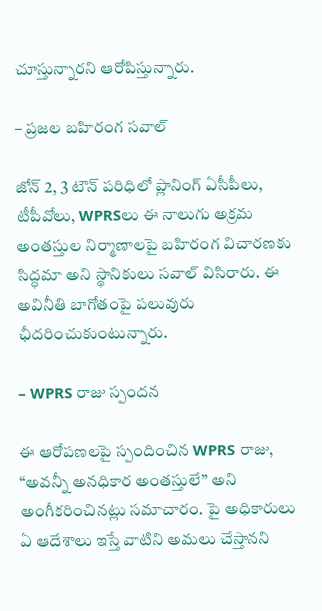చూస్తున్నారని ఆరోపిస్తున్నారు.

– ప్రజల బహిరంగ సవాల్

జోన్ 2, 3 టౌన్ పరిధిలో ప్లానింగ్ ఏసీపీలు, టీపీవోలు, WPRSలు ఈ నాలుగు అక్రమ అంతస్తుల నిర్మాణాలపై బహిరంగ విచారణకు సిద్ధమా అని స్థానికులు సవాల్ విసిరారు. ఈ అవినీతి బాగోతంపై పలువురు ఛీదరించుకుంటున్నారు.

– WPRS రాజు స్పందన

ఈ ఆరోపణలపై స్పందించిన WPRS రాజు, “అవన్నీ అనధికార అంతస్తులే” అని అంగీకరించినట్లు సమాచారం. పై అధికారులు ఏ ఆదేశాలు ఇస్తే వాటిని అమలు చేస్తానని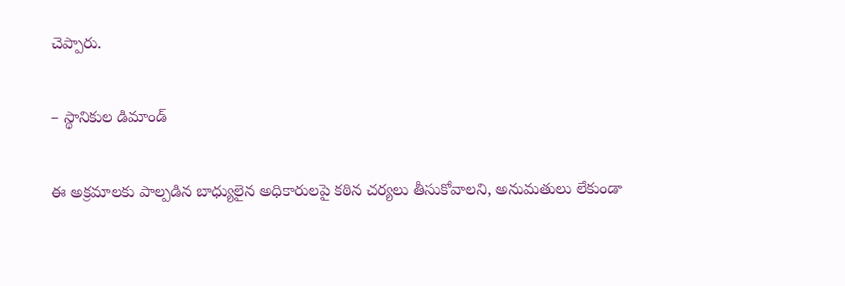చెప్పారు.

– స్థానికుల డిమాండ్

ఈ అక్రమాలకు పాల్పడిన బాధ్యులైన అధికారులపై కఠిన చర్యలు తీసుకోవాలని, అనుమతులు లేకుండా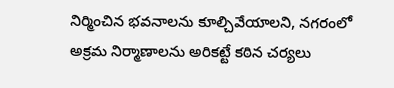నిర్మించిన భవనాలను కూల్చివేయాలని, నగరంలో అక్రమ నిర్మాణాలను అరికట్టే కఠిన చర్యలు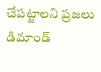చేపట్టాలని ప్రజలు డిమాండ్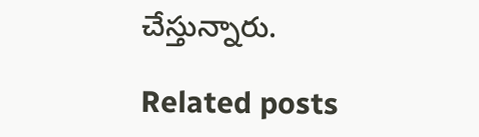చేస్తున్నారు.

Related posts